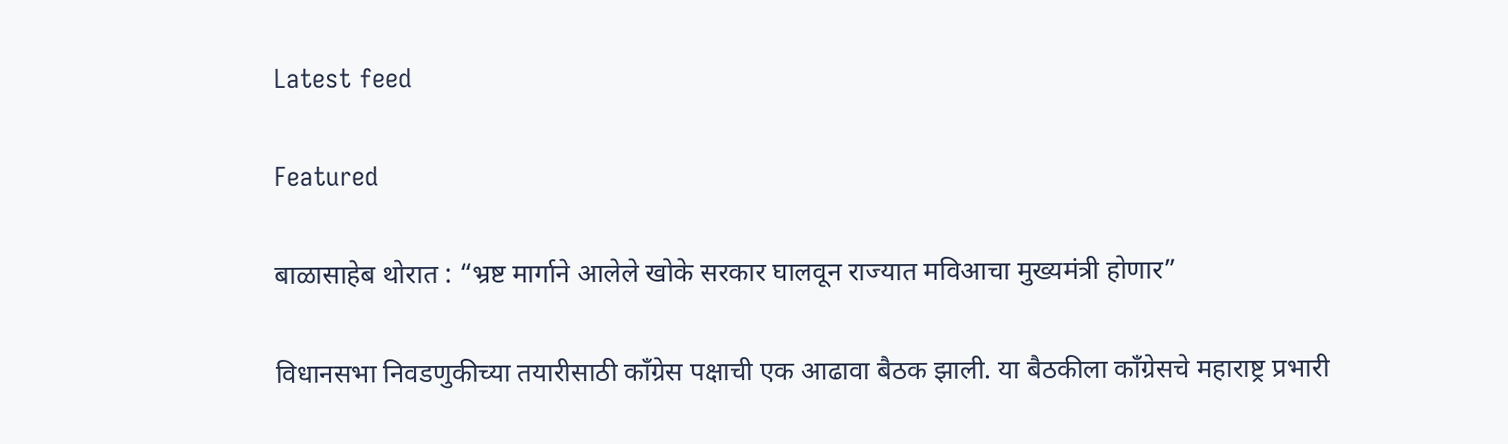Latest feed

Featured

बाळासाहेब थोरात : “भ्रष्ट मार्गाने आलेले खोके सरकार घालवून राज्यात मविआचा मुख्यमंत्री होणार”

विधानसभा निवडणुकीच्या तयारीसाठी काँग्रेस पक्षाची एक आढावा बैठक झाली. या बैठकीला काँग्रेसचे महाराष्ट्र प्रभारी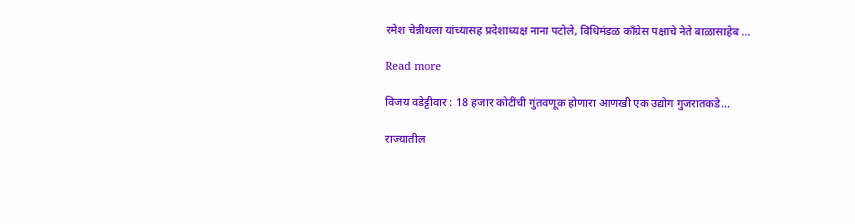रमेश चेन्नीथला यांच्यासह प्रदेशाध्यक्ष नाना पटोले, विधिमंडळ काँग्रेस पक्षाचे नेते बाळासाहेब ...

Read more

विजय वडेट्टीवार : 18 हजार कोटींची गुंतवणूक होणारा आणखी एक उद्योग गुजरातकडे…

राज्यातील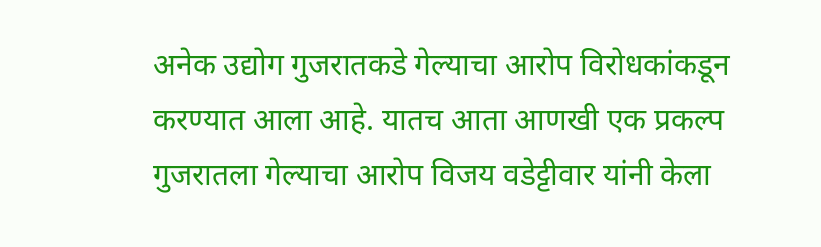अनेक उद्योग गुजरातकडे गेल्याचा आरोप विरोधकांकडून करण्यात आला आहे. यातच आता आणखी एक प्रकल्प गुजरातला गेल्याचा आरोप विजय वडेट्टीवार यांनी केला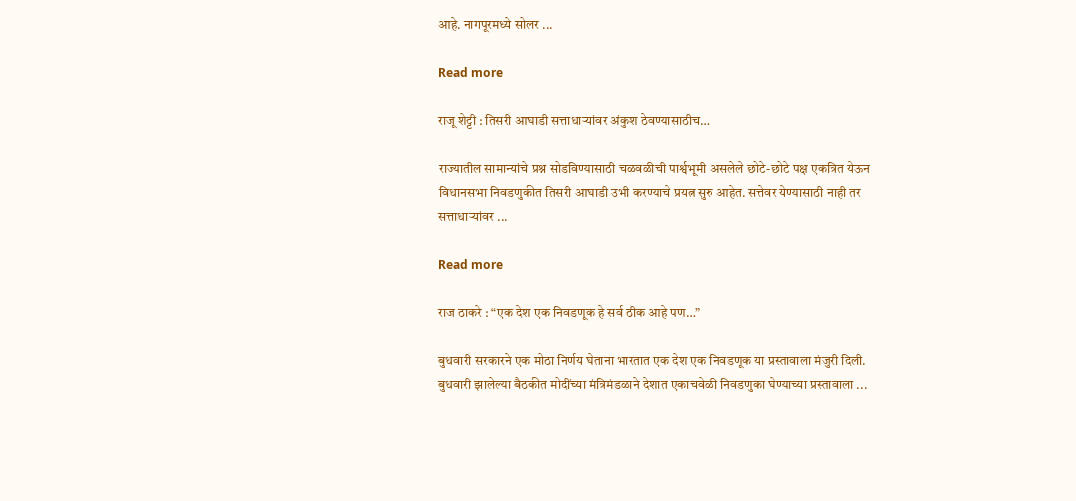आहे. नागपूरमध्ये सोलर ...

Read more

राजू शेट्टी : तिसरी आघाडी सत्ताधार्‍यांवर अंकुश ठेवण्यासाठीच…

राज्यातील सामान्यांचे प्रश्न सोडविण्यासाठी चळवळीची पार्श्वभूमी असलेले छोटे-छोटे पक्ष एकत्रित येऊन विधानसभा निवडणुकीत तिसरी आघाडी उभी करण्याचे प्रयत्न सुरु आहेत. सत्तेवर येण्यासाठी नाही तर सत्ताधार्‍यांवर ...

Read more

राज ठाकरे : “एक देश एक निवडणूक हे सर्व ठीक आहे पण…”

बुधवारी सरकारने एक मोठा निर्णय घेताना भारतात एक देश एक निवडणूक या प्रस्तावाला मंजुरी दिली. बुधवारी झालेल्या बैठकीत मोदींच्या मंत्रिमंडळाने देशात एकाचवेळी निवडणुका घेण्याच्या प्रस्तावाला ...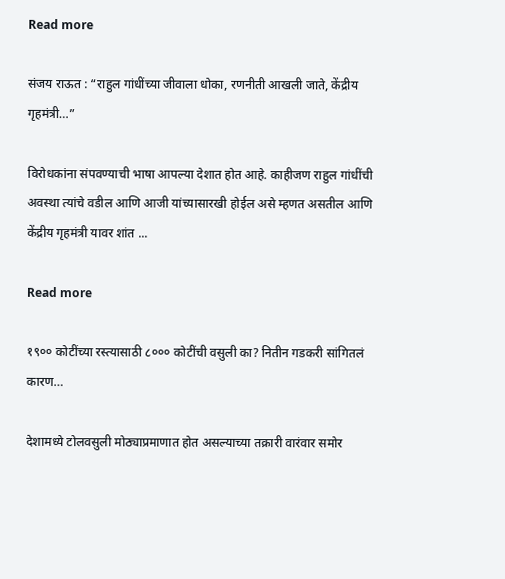Read more

संजय राऊत : “राहुल गांधींच्या जीवाला धोका, रणनीती आखली जाते, केंद्रीय गृहमंत्री…”

विरोधकांना संपवण्याची भाषा आपल्या देशात होत आहे. काहीजण राहुल गांधींची अवस्था त्यांचे वडील आणि आजी यांच्यासारखी होईल असे म्हणत असतील आणि केंद्रीय गृहमंत्री यावर शांत ...

Read more

१९०० कोटींच्या रस्त्यासाठी ८००० कोटींची वसुली का? नितीन गडकरी सांगितलं कारण…

देशामध्ये टोलवसुली मोठ्याप्रमाणात होत असल्याच्या तक्रारी वारंवार समोर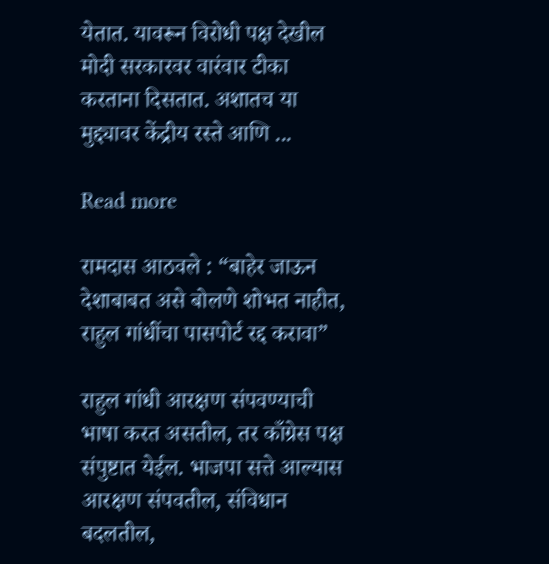येतात. यावरून विरोधी पक्ष देखील मोदी सरकारवर वारंवार टीका करताना दिसतात. अशातच या मुद्द्यावर केंद्रीय रस्ते आणि ...

Read more

रामदास आठवले : “बाहेर जाऊन देशाबाबत असे बोलणे शोभत नाहीत, राहुल गांधींचा पासपोर्ट रद्द करावा”

राहुल गांधी आरक्षण संपवण्याची भाषा करत असतील, तर काँग्रेस पक्ष संपुष्टात येईल. भाजपा सत्ते आल्यास आरक्षण संपवतील, संविधान बदलतील,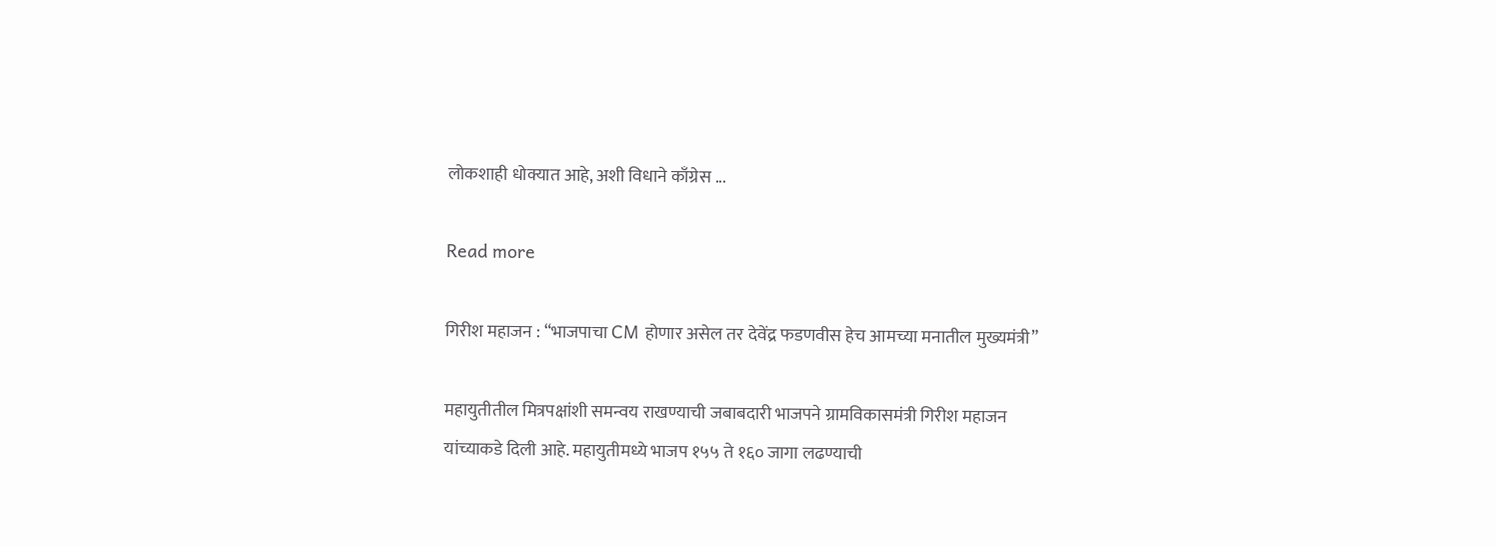लोकशाही धोक्यात आहे, अशी विधाने काँग्रेस ...

Read more

गिरीश महाजन : “भाजपाचा CM होणार असेल तर देवेंद्र फडणवीस हेच आमच्या मनातील मुख्यमंत्री”

महायुतीतील मित्रपक्षांशी समन्वय राखण्याची जबाबदारी भाजपने ग्रामविकासमंत्री गिरीश महाजन यांच्याकडे दिली आहे. महायुतीमध्ये भाजप १५५ ते १६० जागा लढण्याची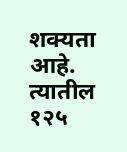शक्यता आहे. त्यातील १२५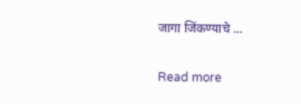जागा जिंकण्याचे ...

Read more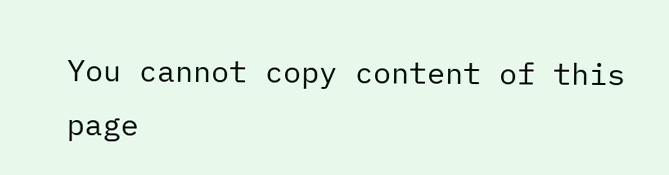You cannot copy content of this page